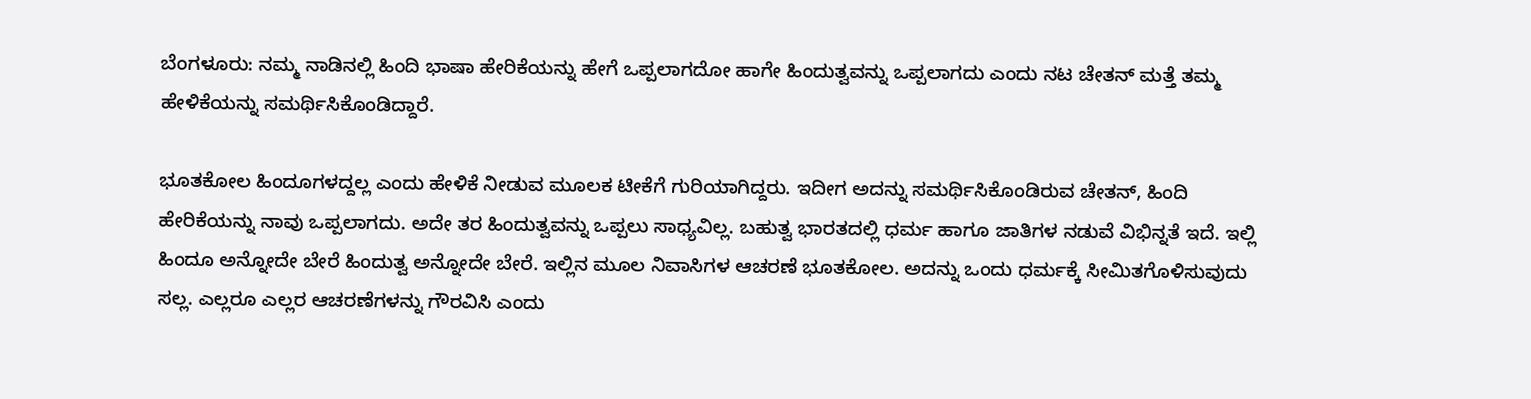ಬೆಂಗಳೂರು: ನಮ್ಮ ನಾಡಿನಲ್ಲಿ ಹಿಂದಿ ಭಾಷಾ ಹೇರಿಕೆಯನ್ನು ಹೇಗೆ ಒಪ್ಪಲಾಗದೋ ಹಾಗೇ ಹಿಂದುತ್ವವನ್ನು ಒಪ್ಪಲಾಗದು ಎಂದು ನಟ ಚೇತನ್ ಮತ್ತೆ ತಮ್ಮ ಹೇಳಿಕೆಯನ್ನು ಸಮರ್ಥಿಸಿಕೊಂಡಿದ್ದಾರೆ.

ಭೂತಕೋಲ ಹಿಂದೂಗಳದ್ದಲ್ಲ ಎಂದು ಹೇಳಿಕೆ ನೀಡುವ ಮೂಲಕ ಟೀಕೆಗೆ ಗುರಿಯಾಗಿದ್ದರು. ಇದೀಗ ಅದನ್ನು ಸಮರ್ಥಿಸಿಕೊಂಡಿರುವ ಚೇತನ್, ಹಿಂದಿ ಹೇರಿಕೆಯನ್ನು ನಾವು ಒಪ್ಪಲಾಗದು. ಅದೇ ತರ ಹಿಂದುತ್ವವನ್ನು ಒಪ್ಪಲು ಸಾಧ್ಯವಿಲ್ಲ. ಬಹುತ್ವ ಭಾರತದಲ್ಲಿ ಧರ್ಮ ಹಾಗೂ ಜಾತಿಗಳ ನಡುವೆ ವಿಭಿನ್ನತೆ ಇದೆ. ಇಲ್ಲಿ ಹಿಂದೂ ಅನ್ನೋದೇ ಬೇರೆ ಹಿಂದುತ್ವ ಅನ್ನೋದೇ ಬೇರೆ. ಇಲ್ಲಿನ ಮೂಲ ನಿವಾಸಿಗಳ ಆಚರಣೆ ಭೂತಕೋಲ. ಅದನ್ನು ಒಂದು ಧರ್ಮಕ್ಕೆ ಸೀಮಿತಗೊಳಿಸುವುದು ಸಲ್ಲ. ಎಲ್ಲರೂ ಎಲ್ಲರ ಆಚರಣೆಗಳನ್ನು ಗೌರವಿಸಿ ಎಂದು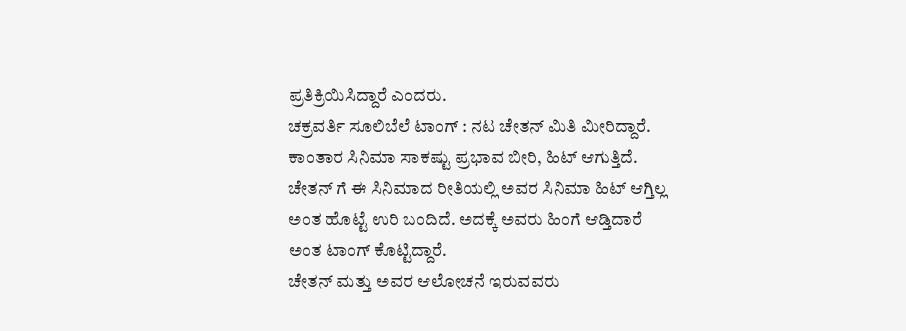ಪ್ರತಿಕ್ರಿಯಿಸಿದ್ದಾರೆ ಎಂದರು.
ಚಕ್ರವರ್ತಿ ಸೂಲಿಬೆಲೆ ಟಾಂಗ್ : ನಟ ಚೇತನ್ ಮಿತಿ ಮೀರಿದ್ದಾರೆ. ಕಾಂತಾರ ಸಿನಿಮಾ ಸಾಕಷ್ಟು ಪ್ರಭಾವ ಬೀರಿ, ಹಿಟ್ ಆಗುತ್ತಿದೆ. ಚೇತನ್ ಗೆ ಈ ಸಿನಿಮಾದ ರೀತಿಯಲ್ಲಿ ಅವರ ಸಿನಿಮಾ ಹಿಟ್ ಆಗ್ತಿಲ್ಲ ಅಂತ ಹೊಟ್ಟೆ ಉರಿ ಬಂದಿದೆ. ಅದಕ್ಕೆ ಅವರು ಹಿಂಗೆ ಆಡ್ತಿದಾರೆ ಅಂತ ಟಾಂಗ್ ಕೊಟ್ಟಿದ್ದಾರೆ.
ಚೇತನ್ ಮತ್ತು ಅವರ ಆಲೋಚನೆ ಇರುವವರು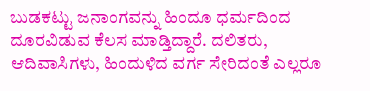ಬುಡಕಟ್ಟು ಜನಾಂಗವನ್ನು ಹಿಂದೂ ಧರ್ಮದಿಂದ ದೂರವಿಡುವ ಕೆಲಸ ಮಾಡ್ತಿದ್ದಾರೆ. ದಲಿತರು, ಆದಿವಾಸಿಗಳು, ಹಿಂದುಳಿದ ವರ್ಗ ಸೇರಿದಂತೆ ಎಲ್ಲರೂ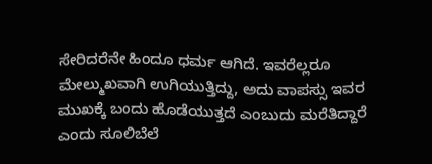ಸೇರಿದರೆನೇ ಹಿಂದೂ ಧರ್ಮ ಆಗಿದೆ. ಇವರೆಲ್ಲರೂ ಮೇಲ್ಮುಖವಾಗಿ ಉಗಿಯುತ್ತಿದ್ದು, ಅದು ವಾಪಸ್ಸು ಇವರ ಮುಖಕ್ಕೆ ಬಂದು ಹೊಡೆಯುತ್ತದೆ ಎಂಬುದು ಮರೆತಿದ್ದಾರೆ ಎಂದು ಸೂಲಿಬೆಲೆ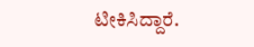ಟೀಕಿಸಿದ್ದಾರೆ.